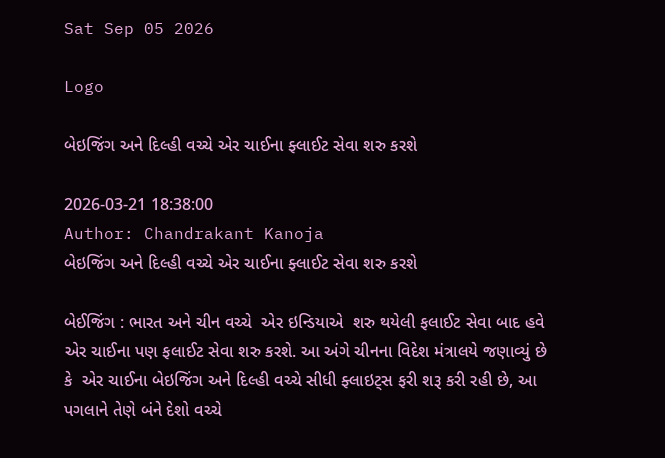Sat Sep 05 2026

Logo

બેઇજિંગ અને દિલ્હી વચ્ચે એર ચાઈના ફ્લાઈટ સેવા શરુ કરશે

2026-03-21 18:38:00
Author: Chandrakant Kanoja
બેઇજિંગ અને દિલ્હી વચ્ચે એર ચાઈના ફ્લાઈટ સેવા શરુ કરશે

બેઈજિંગ : ભારત અને ચીન વચ્ચે  એર ઇન્ડિયાએ  શરુ થયેલી ફલાઈટ સેવા બાદ હવે એર ચાઈના પણ ફલાઈટ સેવા શરુ કરશે. આ અંગે ચીનના વિદેશ મંત્રાલયે જણાવ્યું છે કે  એર ચાઈના બેઇજિંગ અને દિલ્હી વચ્ચે સીધી ફ્લાઇટ્સ ફરી શરૂ કરી રહી છે, આ પગલાને તેણે બંને દેશો વચ્ચે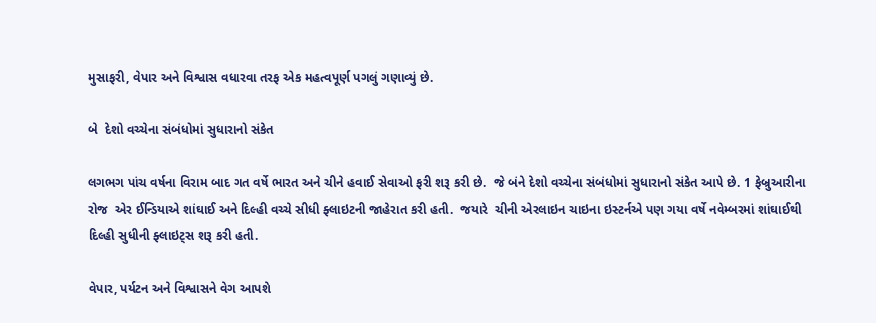મુસાફરી, વેપાર અને વિશ્વાસ વધારવા તરફ એક મહત્વપૂર્ણ પગલું ગણાવ્યું છે.

બે  દેશો વચ્ચેના સંબંધોમાં સુધારાનો સંકેત

લગભગ પાંચ વર્ષના વિરામ બાદ ગત વર્ષે ભારત અને ચીને હવાઈ સેવાઓ ફરી શરૂ કરી છે.  જે બંને દેશો વચ્ચેના સંબંધોમાં સુધારાનો સંકેત આપે છે. 1 ફેબ્રુઆરીના રોજ  એર ઈન્ડિયાએ શાંઘાઈ અને દિલ્હી વચ્ચે સીધી ફ્લાઇટની જાહેરાત કરી હતી.  જયારે  ચીની એરલાઇન ચાઇના ઇસ્ટર્નએ પણ ગયા વર્ષે નવેમ્બરમાં શાંઘાઈથી દિલ્હી સુધીની ફ્લાઇટ્સ શરૂ કરી હતી.

વેપાર, પર્યટન અને વિશ્વાસને વેગ આપશે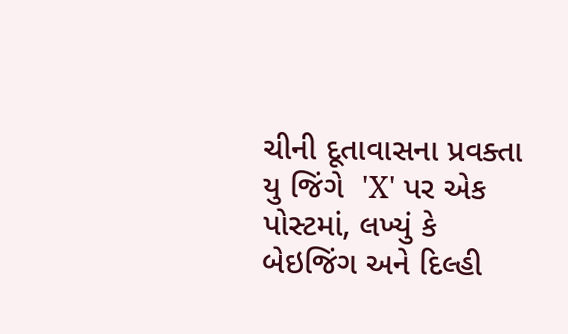ચીની દૂતાવાસના પ્રવક્તા  યુ જિંગે  'X' પર એક પોસ્ટમાં, લખ્યું કે બેઇજિંગ અને દિલ્હી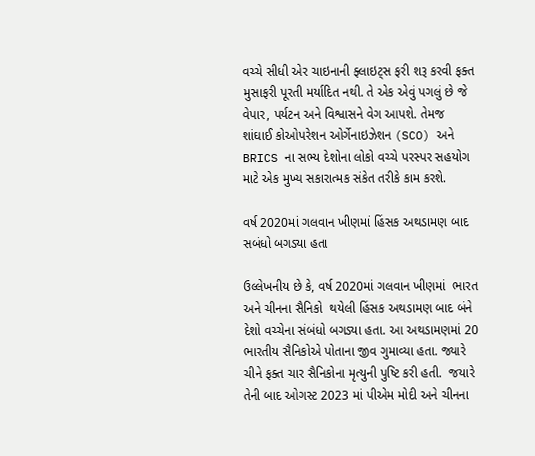વચ્ચે સીધી એર ચાઇનાની ફ્લાઇટ્સ ફરી શરૂ કરવી ફક્ત મુસાફરી પૂરતી મર્યાદિત નથી. તે એક એવું પગલું છે જે વેપાર, પર્યટન અને વિશ્વાસને વેગ આપશે. તેમજ  શાંઘાઈ કોઓપરેશન ઓર્ગેનાઇઝેશન (SCO) અને BRICS ના સભ્ય દેશોના લોકો વચ્ચે પરસ્પર સહયોગ માટે એક મુખ્ય સકારાત્મક સંકેત તરીકે કામ કરશે.

વર્ષ 2020માં ગલવાન ખીણમાં હિંસક અથડામણ બાદ સબંધો બગડ્યા હતા

ઉલ્લેખનીય છે કે, વર્ષ 2020માં ગલવાન ખીણમાં  ભારત અને ચીનના સૈનિકો  થયેલી હિંસક અથડામણ બાદ બંને દેશો વચ્ચેના સંબંધો બગડ્યા હતા. આ અથડામણમાં 20 ભારતીય સૈનિકોએ પોતાના જીવ ગુમાવ્યા હતા. જ્યારે ચીને ફક્ત ચાર સૈનિકોના મૃત્યુની પુષ્ટિ કરી હતી.  જયારે તેની બાદ ઓગસ્ટ 2023 માં પીએમ મોદી અને ચીનના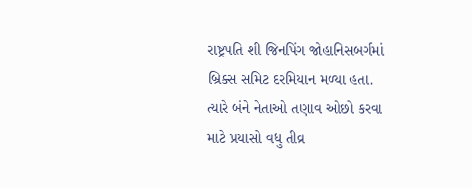રાષ્ટ્રપતિ શી જિનપિંગ જોહાનિસબર્ગમાં બ્રિક્સ સમિટ દરમિયાન મળ્યા હતા. ત્યારે બંને નેતાઓ તણાવ ઓછો કરવા માટે પ્રયાસો વધુ તીવ્ર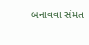બનાવવા સંમત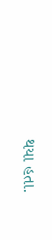થયા હતા.